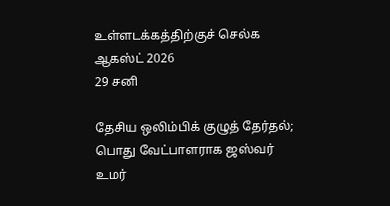உள்ளடக்கத்திற்குச் செல்க
ஆகஸ்ட் 2026
29 சனி

தேசிய ஒலிம்பிக் குழுத் தேர்தல்; பொது வேட்பாளராக ஜஸ்வர் உமர்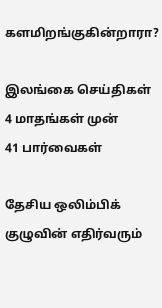களமிறங்குகின்றாரா?

இலங்கை செய்திகள் 4 மாதங்கள் முன்
41 பார்வைகள்

தேசிய ஒலிம்பிக் குழுவின் எதிர்வரும்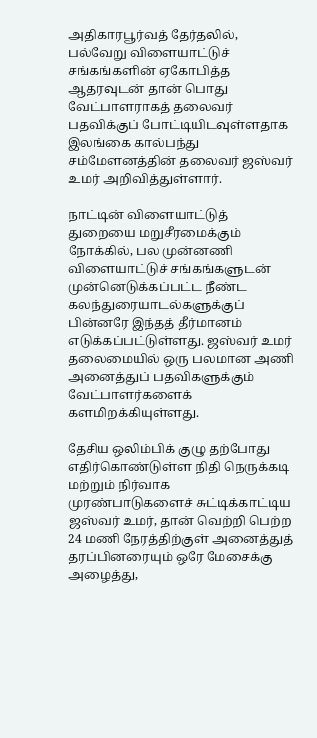அதிகாரபூர்வத் தேர்தலில், பல்வேறு விளையாட்டுச் சங்கங்களின் ஏகோபித்த ஆதரவுடன் தான் பொது வேட்பாளராகத் தலைவர் பதவிக்குப் போட்டியிடவுள்ளதாக இலங்கை கால்பந்து சம்மேளனத்தின் தலைவர் ஜஸ்வர் உமர் அறிவித்துள்ளார்.

நாட்டின் விளையாட்டுத் துறையை மறுசீரமைக்கும் நோக்கில், பல முன்னணி விளையாட்டுச் சங்கங்களுடன் முன்னெடுக்கப்பட்ட நீண்ட கலந்துரையாடல்களுக்குப் பின்னரே இந்தத் தீர்மானம் எடுக்கப்பட்டுள்ளது. ஜஸ்வர் உமர் தலைமையில் ஒரு பலமான அணி அனைத்துப் பதவிகளுக்கும் வேட்பாளர்களைக் களமிறக்கியுள்ளது.

தேசிய ஒலிம்பிக் குழு தற்போது எதிர்கொண்டுள்ள நிதி நெருக்கடி மற்றும் நிர்வாக முரண்பாடுகளைச் சுட்டிக்காட்டிய ஜஸ்வர் உமர், தான் வெற்றி பெற்ற 24 மணி நேரத்திற்குள் அனைத்துத் தரப்பினரையும் ஒரே மேசைக்கு அழைத்து,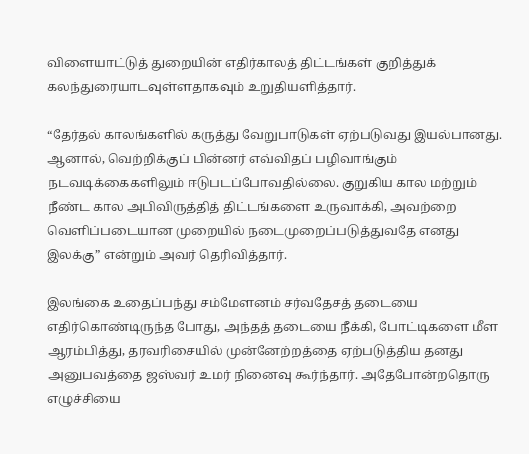விளையாட்டுத் துறையின் எதிர்காலத் திட்டங்கள் குறித்துக் கலந்துரையாடவுள்ளதாகவும் உறுதியளித்தார்.

“தேர்தல் காலங்களில் கருத்து வேறுபாடுகள் ஏற்படுவது இயல்பானது. ஆனால், வெற்றிக்குப் பின்னர் எவ்விதப் பழிவாங்கும் நடவடிக்கைகளிலும் ஈடுபடப்போவதில்லை. குறுகிய கால மற்றும் நீண்ட கால அபிவிருத்தித் திட்டங்களை உருவாக்கி, அவற்றை வெளிப்படையான முறையில் நடைமுறைப்படுத்துவதே எனது இலக்கு” என்றும் அவர் தெரிவித்தார்.

இலங்கை உதைப்பந்து சம்மேளனம் சர்வதேசத் தடையை எதிர்கொண்டிருந்த போது, அந்தத் தடையை நீக்கி, போட்டிகளை மீள ஆரம்பித்து, தரவரிசையில் முன்னேற்றத்தை ஏற்படுத்திய தனது அனுபவத்தை ஜஸ்வர் உமர் நினைவு கூர்ந்தார். அதேபோன்றதொரு எழுச்சியை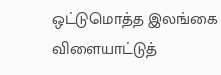ஒட்டுமொத்த இலங்கை விளையாட்டுத்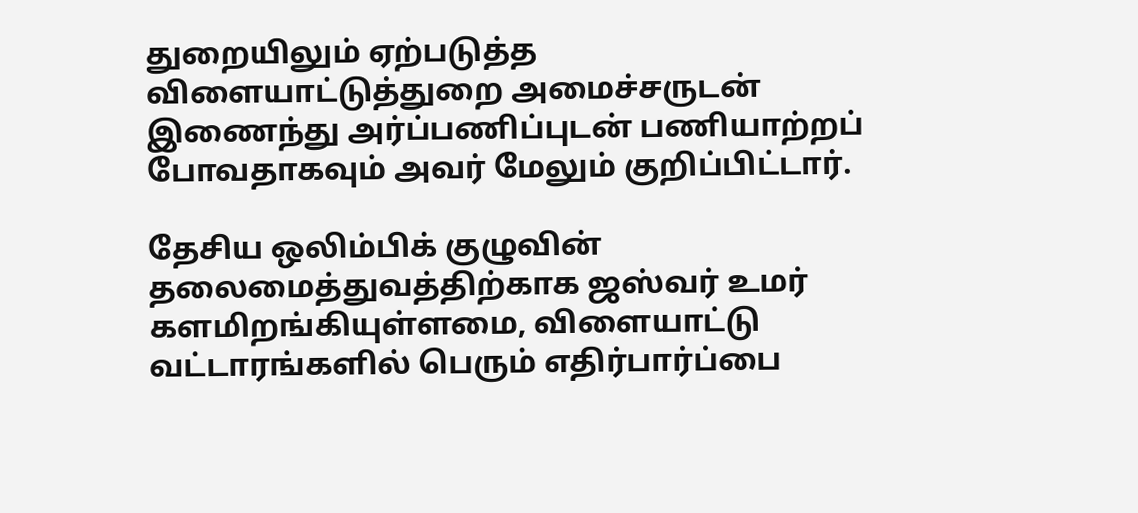துறையிலும் ஏற்படுத்த விளையாட்டுத்துறை அமைச்சருடன் இணைந்து அர்ப்பணிப்புடன் பணியாற்றப் போவதாகவும் அவர் மேலும் குறிப்பிட்டார்.

தேசிய ஒலிம்பிக் குழுவின் தலைமைத்துவத்திற்காக ஜஸ்வர் உமர் களமிறங்கியுள்ளமை, விளையாட்டு வட்டாரங்களில் பெரும் எதிர்பார்ப்பை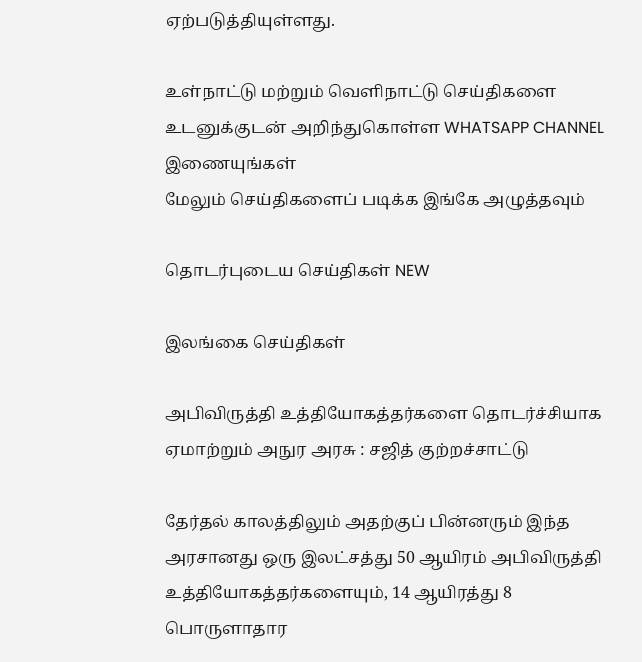ஏற்படுத்தியுள்ளது.

உள்நாட்டு மற்றும் வெளிநாட்டு செய்திகளை உடனுக்குடன் அறிந்துகொள்ள WHATSAPP CHANNEL இணையுங்கள்
மேலும் செய்திகளைப் படிக்க இங்கே அழுத்தவும்

தொடர்புடைய செய்திகள் NEW

இலங்கை செய்திகள்

அபிவிருத்தி உத்தியோகத்தர்களை தொடர்ச்சியாக ஏமாற்றும் அநுர அரசு : சஜித் குற்றச்சாட்டு

தேர்தல் காலத்திலும் அதற்குப் பின்னரும் இந்த அரசானது ஒரு இலட்சத்து 50 ஆயிரம் அபிவிருத்தி உத்தியோகத்தர்களையும், 14 ஆயிரத்து 8 பொருளாதார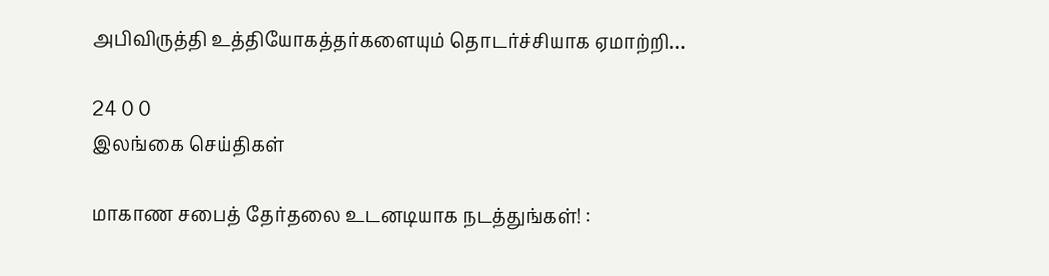அபிவிருத்தி உத்தியோகத்தர்களையும் தொடர்ச்சியாக ஏமாற்றி…

24 0 0
இலங்கை செய்திகள்

மாகாண சபைத் தேர்தலை உடனடியாக நடத்துங்கள்! :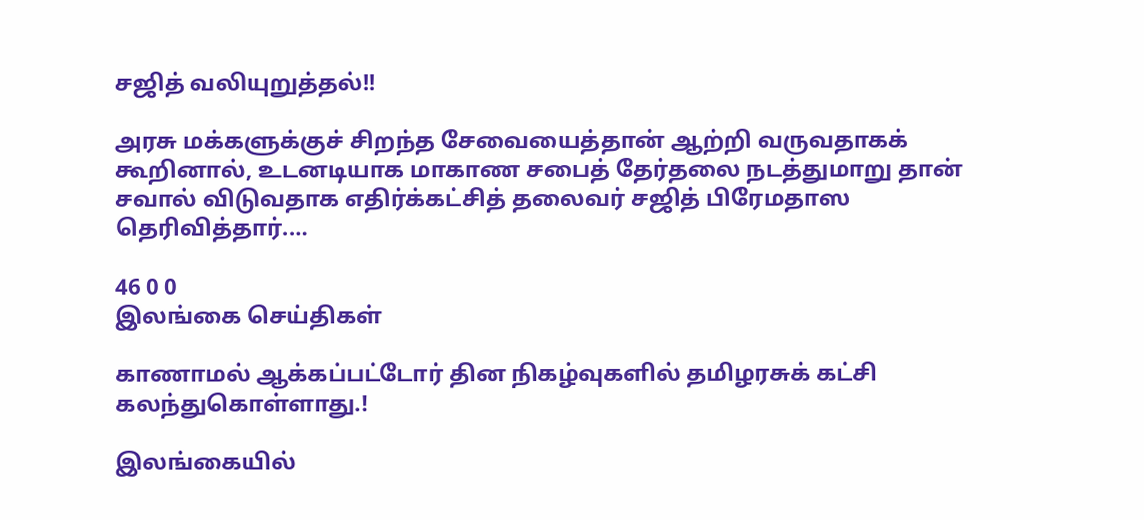சஜித் வலியுறுத்தல்!!

அரசு மக்களுக்குச் சிறந்த சேவையைத்தான் ஆற்றி வருவதாகக் கூறினால், உடனடியாக மாகாண சபைத் தேர்தலை நடத்துமாறு தான் சவால் விடுவதாக எதிர்க்கட்சித் தலைவர் சஜித் பிரேமதாஸ தெரிவித்தார்.…

46 0 0
இலங்கை செய்திகள்

காணாமல் ஆக்கப்பட்டோர் தின நிகழ்வுகளில் தமிழரசுக் கட்சி கலந்துகொள்ளாது.!

இலங்கையில்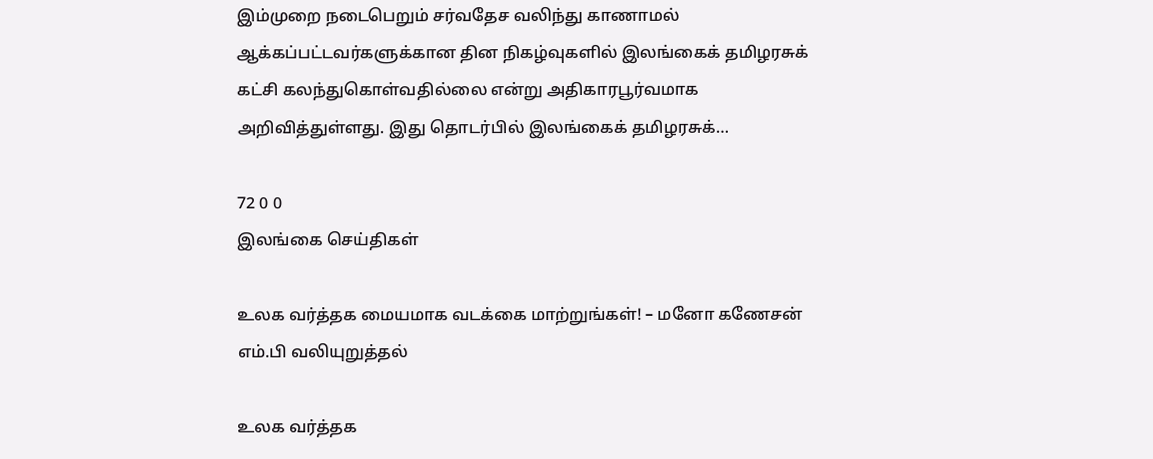இம்முறை நடைபெறும் சர்வதேச வலிந்து காணாமல் ஆக்கப்பட்டவர்களுக்கான தின நிகழ்வுகளில் இலங்கைக் தமிழரசுக் கட்சி கலந்துகொள்வதில்லை என்று அதிகாரபூர்வமாக அறிவித்துள்ளது. இது தொடர்பில் இலங்கைக் தமிழரசுக்…

72 0 0
இலங்கை செய்திகள்

உலக வர்த்தக மையமாக வடக்கை மாற்றுங்கள்! – மனோ கணேசன் எம்.பி வலியுறுத்தல்

உலக வர்த்தக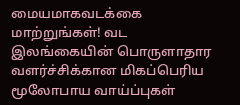மையமாகவடக்கை மாற்றுங்கள்! வட இலங்கையின் பொருளாதார வளர்ச்சிக்கான மிகப்பெரிய மூலோபாய வாய்ப்புகள்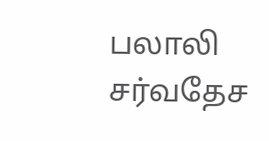பலாலி சர்வதேச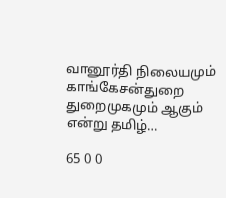வானூர்தி நிலையமும் காங்கேசன்துறை துறைமுகமும் ஆகும் என்று தமிழ்…

65 0 0